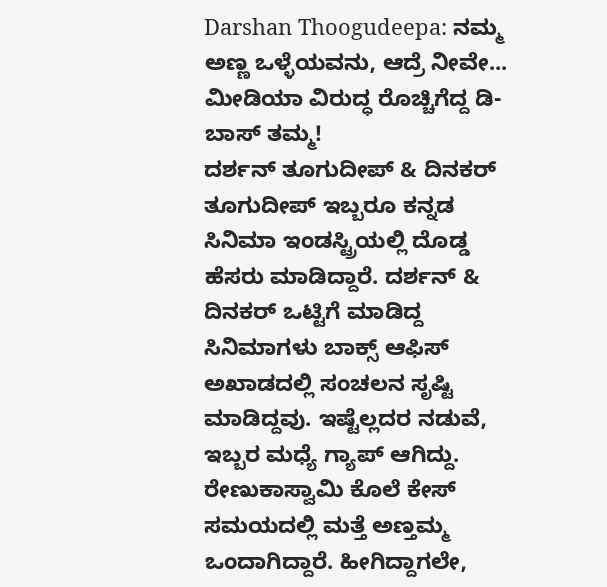Darshan Thoogudeepa: ನಮ್ಮ ಅಣ್ಣ ಒಳ್ಳೆಯವನು, ಆದ್ರೆ ನೀವೇ... ಮೀಡಿಯಾ ವಿರುದ್ಧ ರೊಚ್ಚಿಗೆದ್ದ ಡಿ-ಬಾಸ್ ತಮ್ಮ!
ದರ್ಶನ್ ತೂಗುದೀಪ್ & ದಿನಕರ್ ತೂಗುದೀಪ್ ಇಬ್ಬರೂ ಕನ್ನಡ ಸಿನಿಮಾ ಇಂಡಸ್ಟ್ರಿಯಲ್ಲಿ ದೊಡ್ಡ ಹೆಸರು ಮಾಡಿದ್ದಾರೆ. ದರ್ಶನ್ & ದಿನಕರ್ ಒಟ್ಟಿಗೆ ಮಾಡಿದ್ದ ಸಿನಿಮಾಗಳು ಬಾಕ್ಸ್ ಆಫಿಸ್ ಅಖಾಡದಲ್ಲಿ ಸಂಚಲನ ಸೃಷ್ಟಿ ಮಾಡಿದ್ದವು. ಇಷ್ಟೆಲ್ಲದರ ನಡುವೆ, ಇಬ್ಬರ ಮಧ್ಯೆ ಗ್ಯಾಪ್ ಆಗಿದ್ದು. ರೇಣುಕಾಸ್ವಾಮಿ ಕೊಲೆ ಕೇಸ್ ಸಮಯದಲ್ಲಿ ಮತ್ತೆ ಅಣ್ತಮ್ಮ ಒಂದಾಗಿದ್ದಾರೆ. ಹೀಗಿದ್ದಾಗಲೇ,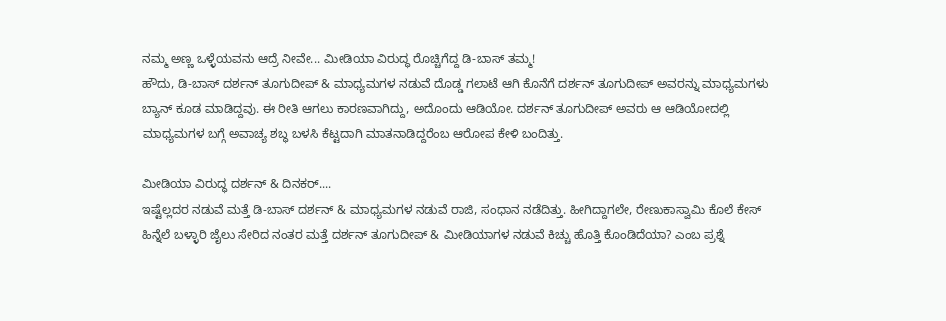ನಮ್ಮ ಅಣ್ಣ ಒಳ್ಳೆಯವನು ಆದ್ರೆ ನೀವೇ... ಮೀಡಿಯಾ ವಿರುದ್ಧ ರೊಚ್ಚಿಗೆದ್ದ ಡಿ-ಬಾಸ್ ತಮ್ಮ!
ಹೌದು, ಡಿ-ಬಾಸ್ ದರ್ಶನ್ ತೂಗುದೀಪ್ & ಮಾಧ್ಯಮಗಳ ನಡುವೆ ದೊಡ್ಡ ಗಲಾಟೆ ಆಗಿ ಕೊನೆಗೆ ದರ್ಶನ್ ತೂಗುದೀಪ್ ಅವರನ್ನು ಮಾಧ್ಯಮಗಳು ಬ್ಯಾನ್ ಕೂಡ ಮಾಡಿದ್ದವು. ಈ ರೀತಿ ಆಗಲು ಕಾರಣವಾಗಿದ್ದು, ಅದೊಂದು ಆಡಿಯೋ. ದರ್ಶನ್ ತೂಗುದೀಪ್ ಅವರು ಆ ಆಡಿಯೋದಲ್ಲಿ ಮಾಧ್ಯಮಗಳ ಬಗ್ಗೆ ಅವಾಚ್ಯ ಶಬ್ಧ ಬಳಸಿ ಕೆಟ್ಟದಾಗಿ ಮಾತನಾಡಿದ್ದರೆಂಬ ಆರೋಪ ಕೇಳಿ ಬಂದಿತ್ತು.

ಮೀಡಿಯಾ ವಿರುದ್ಧ ದರ್ಶನ್ & ದಿನಕರ್....
ಇಷ್ಟೆಲ್ಲದರ ನಡುವೆ ಮತ್ತೆ ಡಿ-ಬಾಸ್ ದರ್ಶನ್ & ಮಾಧ್ಯಮಗಳ ನಡುವೆ ರಾಜಿ, ಸಂಧಾನ ನಡೆದಿತ್ತು. ಹೀಗಿದ್ದಾಗಲೇ, ರೇಣುಕಾಸ್ವಾಮಿ ಕೊಲೆ ಕೇಸ್ ಹಿನ್ನೆಲೆ ಬಳ್ಳಾರಿ ಜೈಲು ಸೇರಿದ ನಂತರ ಮತ್ತೆ ದರ್ಶನ್ ತೂಗುದೀಪ್ & ಮೀಡಿಯಾಗಳ ನಡುವೆ ಕಿಚ್ಚು ಹೊತ್ತಿ ಕೊಂಡಿದೆಯಾ? ಎಂಬ ಪ್ರಶ್ನೆ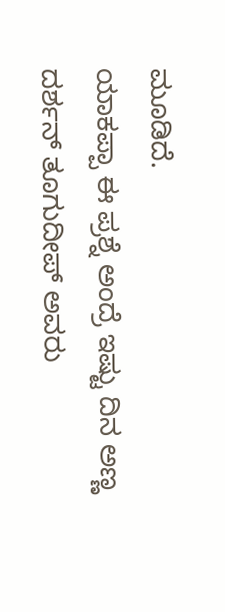ಮೂಡಿದೆ.
ಯಾಕಪ್ಪಾ ಈ ಪ್ರಶ್ನೆ ಅಂದ್ರೆ ಇಷ್ಟು ದಿನ ಅಣ್ಣ ದರ್ಶನ್ ತೂಗುದೀಪ್ ಅವರು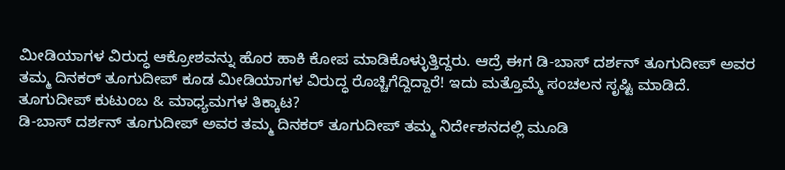ಮೀಡಿಯಾಗಳ ವಿರುದ್ಧ ಆಕ್ರೋಶವನ್ನು ಹೊರ ಹಾಕಿ ಕೋಪ ಮಾಡಿಕೊಳ್ಳುತ್ತಿದ್ದರು. ಆದ್ರೆ ಈಗ ಡಿ-ಬಾಸ್ ದರ್ಶನ್ ತೂಗುದೀಪ್ ಅವರ ತಮ್ಮ ದಿನಕರ್ ತೂಗುದೀಪ್ ಕೂಡ ಮೀಡಿಯಾಗಳ ವಿರುದ್ಧ ರೊಚ್ಚಿಗೆದ್ದಿದ್ದಾರೆ! ಇದು ಮತ್ತೊಮ್ಮೆ ಸಂಚಲನ ಸೃಷ್ಟಿ ಮಾಡಿದೆ.
ತೂಗುದೀಪ್ ಕುಟುಂಬ & ಮಾಧ್ಯಮಗಳ ತಿಕ್ಕಾಟ?
ಡಿ-ಬಾಸ್ ದರ್ಶನ್ ತೂಗುದೀಪ್ ಅವರ ತಮ್ಮ ದಿನಕರ್ ತೂಗುದೀಪ್ ತಮ್ಮ ನಿರ್ದೇಶನದಲ್ಲಿ ಮೂಡಿ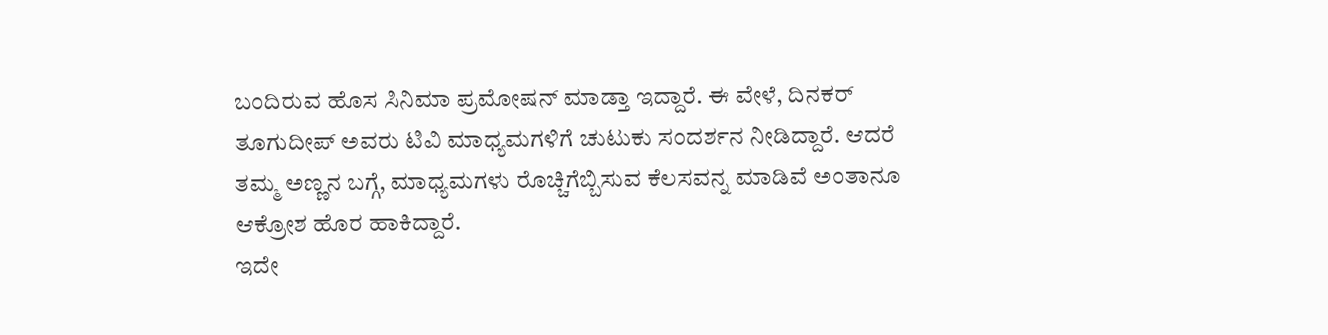ಬಂದಿರುವ ಹೊಸ ಸಿನಿಮಾ ಪ್ರಮೋಷನ್ ಮಾಡ್ತಾ ಇದ್ದಾರೆ. ಈ ವೇಳೆ, ದಿನಕರ್ ತೂಗುದೀಪ್ ಅವರು ಟಿವಿ ಮಾಧ್ಯಮಗಳಿಗೆ ಚುಟುಕು ಸಂದರ್ಶನ ನೀಡಿದ್ದಾರೆ. ಆದರೆ ತಮ್ಮ ಅಣ್ಣನ ಬಗ್ಗೆ, ಮಾಧ್ಯಮಗಳು ರೊಚ್ಚಿಗೆಬ್ಬಿಸುವ ಕೆಲಸವನ್ನ ಮಾಡಿವೆ ಅಂತಾನೂ ಆಕ್ರೋಶ ಹೊರ ಹಾಕಿದ್ದಾರೆ.
ಇದೇ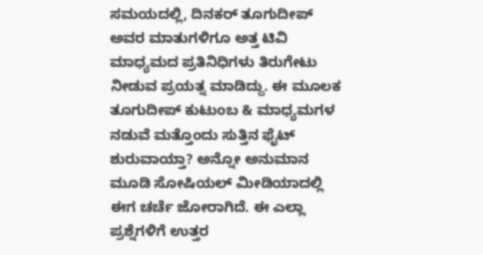ಸಮಯದಲ್ಲಿ, ದಿನಕರ್ ತೂಗುದೀಪ್ ಅವರ ಮಾತುಗಳಿಗೂ ಅತ್ತ ಟಿವಿ ಮಾಧ್ಯಮದ ಪ್ರತಿನಿಧಿಗಳು ತಿರುಗೇಟು ನೀಡುವ ಪ್ರಯತ್ನ ಮಾಡಿದ್ದು. ಈ ಮೂಲಕ ತೂಗುದೀಪ್ ಕುಟುಂಬ & ಮಾಧ್ಯಮಗಳ ನಡುವೆ ಮತ್ತೊಂದು ಸುತ್ತಿನ ಫೈಟ್ ಶುರುವಾಯ್ತಾ? ಅನ್ನೋ ಅನುಮಾನ ಮೂಡಿ ಸೋಷಿಯಲ್ ಮೀಡಿಯಾದಲ್ಲಿ ಈಗ ಚರ್ಚೆ ಜೋರಾಗಿದೆ. ಈ ಎಲ್ಲಾ ಪ್ರಶ್ನೆಗಳಿಗೆ ಉತ್ತರ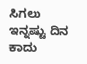ಸಿಗಲು ಇನ್ನಷ್ಟು ದಿನ ಕಾದು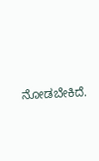ನೋಡಬೇಕಿದೆ.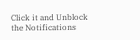Click it and Unblock the Notifications